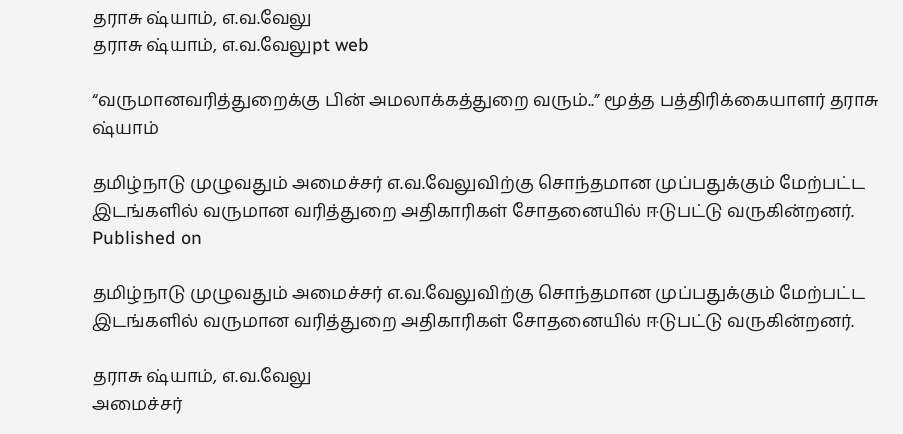தராசு ஷ்யாம், எ.வ.வேலு
தராசு ஷ்யாம், எ.வ.வேலுpt web

“வருமானவரித்துறைக்கு பின் அமலாக்கத்துறை வரும்..” மூத்த பத்திரிக்கையாளர் தராசு ஷ்யாம்

தமிழ்நாடு முழுவதும் அமைச்சர் எ.வ.வேலுவிற்கு சொந்தமான முப்பதுக்கும் மேற்பட்ட இடங்களில் வருமான வரித்துறை அதிகாரிகள் சோதனையில் ஈடுபட்டு வருகின்றனர்.
Published on

தமிழ்நாடு முழுவதும் அமைச்சர் எ.வ.வேலுவிற்கு சொந்தமான முப்பதுக்கும் மேற்பட்ட இடங்களில் வருமான வரித்துறை அதிகாரிகள் சோதனையில் ஈடுபட்டு வருகின்றனர்.

தராசு ஷ்யாம், எ.வ.வேலு
அமைச்சர்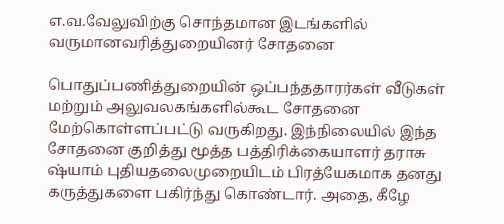எ.வ.வேலுவிற்கு சொந்தமான இடங்களில் வருமானவரித்துறையினர் சோதனை

பொதுப்பணித்துறையின் ஒப்பந்ததாரர்கள் வீடுகள் மற்றும் அலுவலகங்களில்கூட சோதனை மேற்கொள்ளப்பட்டு வருகிறது. இந்நிலையில் இந்த சோதனை குறித்து மூத்த பத்திரிக்கையாளர் தராசு ஷ்யாம் புதியதலைமுறையிடம் பிரத்யேகமாக தனது கருத்துகளை பகிர்ந்து கொண்டார். அதை, கீழே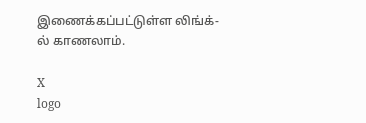இணைக்கப்பட்டுள்ள லிங்க்-ல் காணலாம்.

X
logo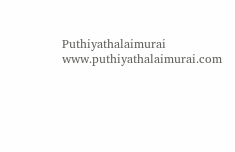Puthiyathalaimurai
www.puthiyathalaimurai.com